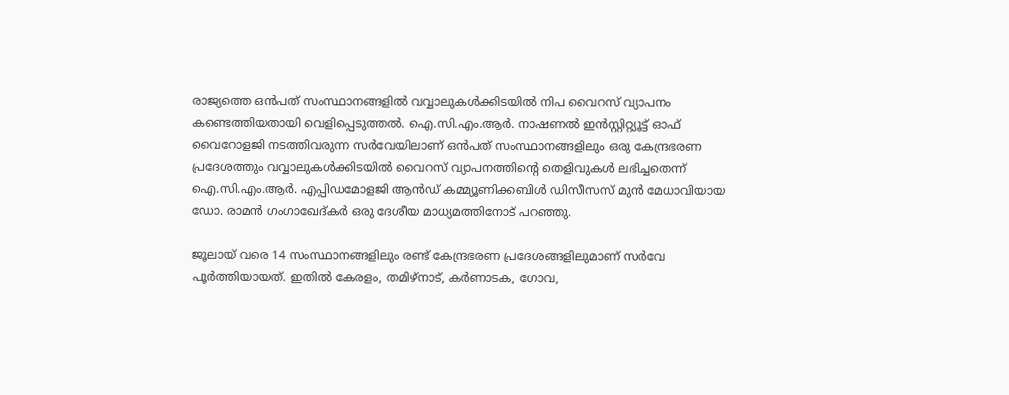രാജ്യത്തെ ഒന്‍പത് സംസ്ഥാനങ്ങളില്‍ വവ്വാലുകള്‍ക്കിടയില്‍ നിപ വൈറസ് വ്യാപനം കണ്ടെത്തിയതായി വെളിപ്പെടുത്തല്‍. ഐ.സി.എം.ആര്‍. നാഷണല്‍ ഇന്‍സ്റ്റിറ്റ്യൂട്ട് ഓഫ് വൈറോളജി നടത്തിവരുന്ന സര്‍വേയിലാണ് ഒന്‍പത് സംസ്ഥാനങ്ങളിലും ഒരു കേന്ദ്രഭരണ പ്രദേശത്തും വവ്വാലുകള്‍ക്കിടയില്‍ വൈറസ് വ്യാപനത്തിന്റെ തെളിവുകള്‍ ലഭിച്ചതെന്ന് ഐ.സി.എം.ആര്‍. എപ്പിഡമോളജി ആന്‍ഡ് കമ്മ്യൂണിക്കബിള്‍ ഡിസീസസ് മുന്‍ മേധാവിയായ ഡോ. രാമന്‍ ഗംഗാഖേദ്കര്‍ ഒരു ദേശീയ മാധ്യമത്തിനോട് പറഞ്ഞു.

ജൂലായ് വരെ 14 സംസ്ഥാനങ്ങളിലും രണ്ട് കേന്ദ്രഭരണ പ്രദേശങ്ങളിലുമാണ് സര്‍വേ പൂര്‍ത്തിയായത്. ഇതില്‍ കേരളം, തമിഴ്‌നാട്, കര്‍ണാടക, ഗോവ,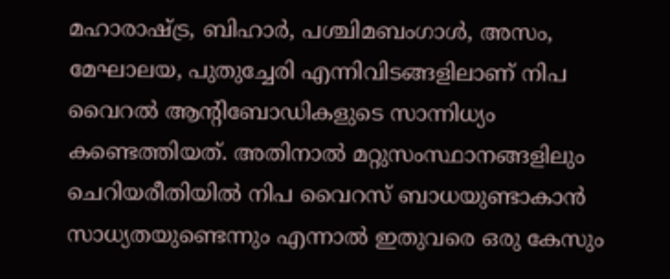മഹാരാഷ്ട്ര, ബിഹാര്‍, പശ്ചിമബംഗാള്‍, അസം, മേഘാലയ, പുതുച്ചേരി എന്നിവിടങ്ങളിലാണ് നിപ വൈറല്‍ ആന്റിബോഡികളുടെ സാന്നിധ്യം കണ്ടെത്തിയത്. അതിനാല്‍ മറ്റുസംസ്ഥാനങ്ങളിലും ചെറിയരീതിയില്‍ നിപ വൈറസ് ബാധയുണ്ടാകാന്‍ സാധ്യതയുണ്ടെന്നും എന്നാല്‍ ഇതുവരെ ഒരു കേസും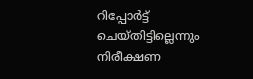റിപ്പോര്‍ട്ട് ചെയ്തിട്ടില്ലെന്നും നിരീക്ഷണ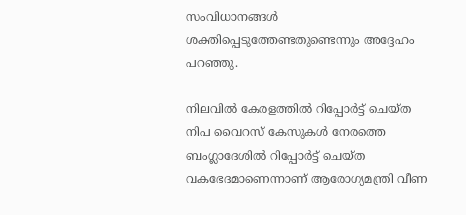സംവിധാനങ്ങള്‍ ശക്തിപ്പെടുത്തേണ്ടതുണ്ടെന്നും അദ്ദേഹം പറഞ്ഞു.

നിലവില്‍ കേരളത്തില്‍ റിപ്പോര്‍ട്ട് ചെയ്ത നിപ വൈറസ് കേസുകള്‍ നേരത്തെ ബംഗ്ലാദേശില്‍ റിപ്പോര്‍ട്ട് ചെയ്ത വകഭേദമാണെന്നാണ് ആരോഗ്യമന്ത്രി വീണ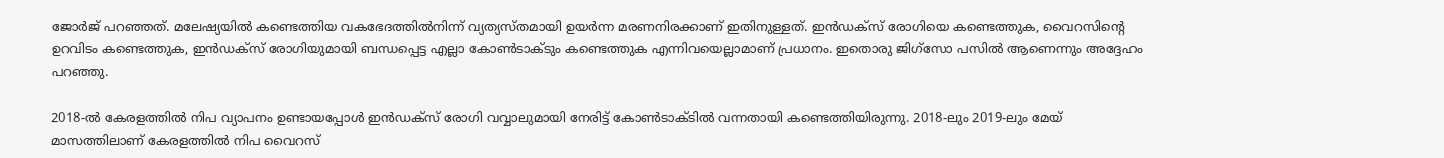ജോര്‍ജ്‌ പറഞ്ഞത്. മലേഷ്യയില്‍ കണ്ടെത്തിയ വകഭേദത്തില്‍നിന്ന് വ്യത്യസ്തമായി ഉയര്‍ന്ന മരണനിരക്കാണ് ഇതിനുള്ളത്. ഇന്‍ഡക്‌സ് രോഗിയെ കണ്ടെത്തുക, വൈറസിന്റെ ഉറവിടം കണ്ടെത്തുക, ഇന്‍ഡക്‌സ് രോഗിയുമായി ബന്ധപ്പെട്ട എല്ലാ കോണ്‍ടാക്ടും കണ്ടെത്തുക എന്നിവയെല്ലാമാണ് പ്രധാനം. ഇതൊരു ജിഗ്‌സോ പസില്‍ ആണെന്നും അദ്ദേഹം പറഞ്ഞു.

2018-ല്‍ കേരളത്തില്‍ നിപ വ്യാപനം ഉണ്ടായപ്പോള്‍ ഇന്‍ഡക്‌സ് രോഗി വവ്വാലുമായി നേരിട്ട് കോണ്‍ടാക്ടില്‍ വന്നതായി കണ്ടെത്തിയിരുന്നു. 2018-ലും 2019-ലും മേയ് മാസത്തിലാണ് കേരളത്തില്‍ നിപ വൈറസ്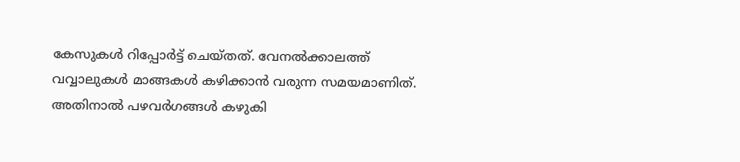കേസുകള്‍ റിപ്പോര്‍ട്ട് ചെയ്തത്. വേനല്‍ക്കാലത്ത് വവ്വാലുകള്‍ മാങ്ങകള്‍ കഴിക്കാന്‍ വരുന്ന സമയമാണിത്. അതിനാല്‍ പഴവര്‍ഗങ്ങള്‍ കഴുകി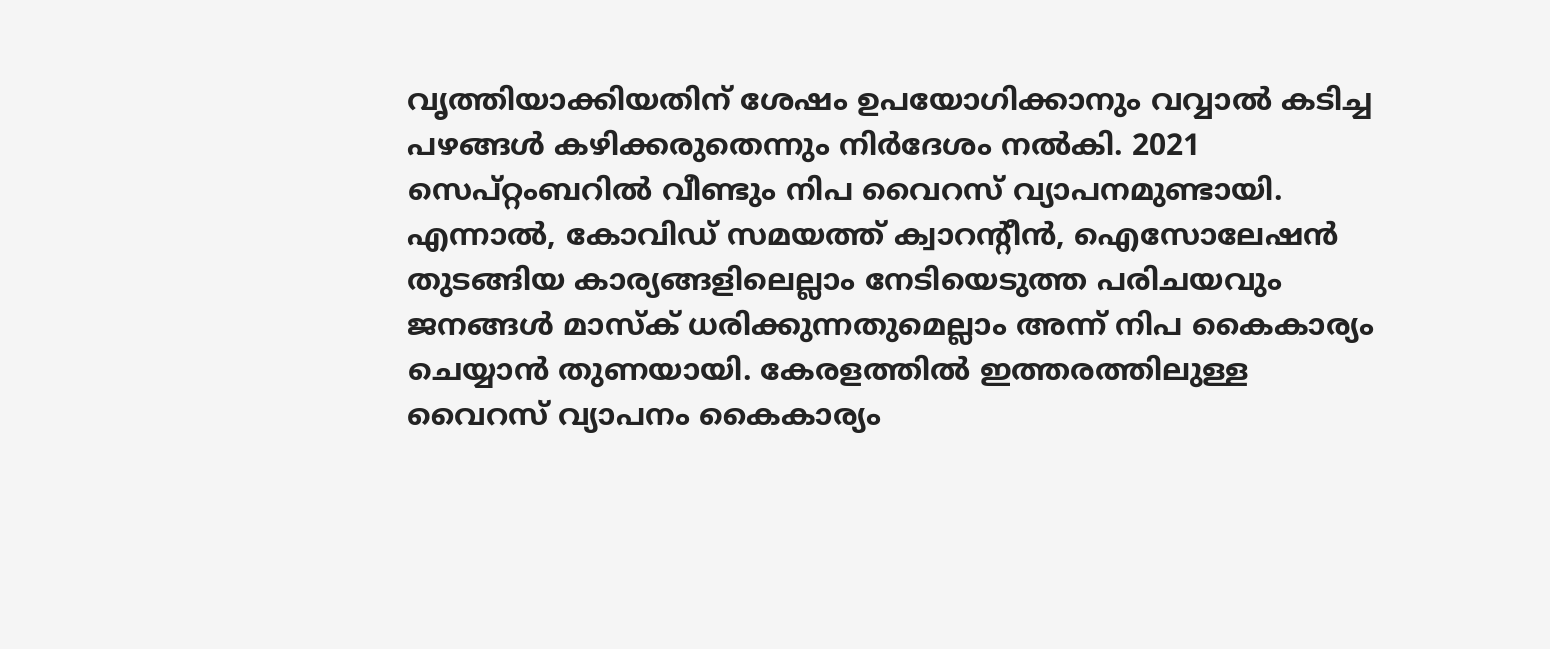വൃത്തിയാക്കിയതിന് ശേഷം ഉപയോഗിക്കാനും വവ്വാല്‍ കടിച്ച പഴങ്ങള്‍ കഴിക്കരുതെന്നും നിര്‍ദേശം നല്‍കി. 2021 സെപ്റ്റംബറില്‍ വീണ്ടും നിപ വൈറസ് വ്യാപനമുണ്ടായി. എന്നാല്‍, കോവിഡ് സമയത്ത് ക്വാറന്റീന്‍, ഐസോലേഷന്‍ തുടങ്ങിയ കാര്യങ്ങളിലെല്ലാം നേടിയെടുത്ത പരിചയവും ജനങ്ങള്‍ മാസ്‌ക് ധരിക്കുന്നതുമെല്ലാം അന്ന് നിപ കൈകാര്യം ചെയ്യാന്‍ തുണയായി. കേരളത്തില്‍ ഇത്തരത്തിലുള്ള വൈറസ് വ്യാപനം കൈകാര്യം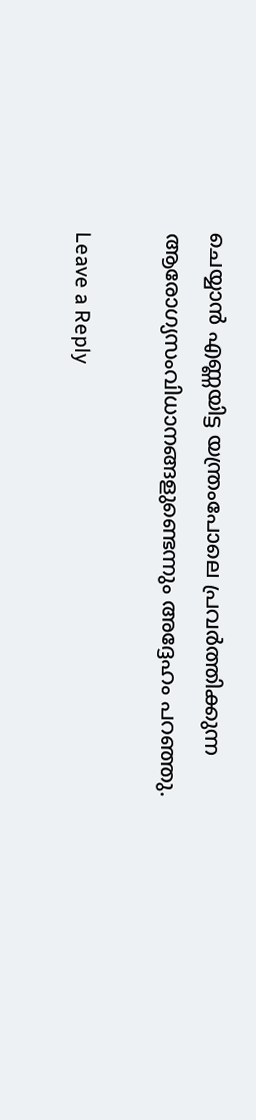ചെയ്യാന്‍ എണ്ണയിട്ട യന്ത്രംപോലെ പ്രവര്‍ത്തിക്കുന്ന ആരോഗ്യസംവിധാനങ്ങളുണ്ടെന്നും അദ്ദേഹം പറഞ്ഞു.

Leave a Reply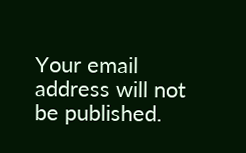Your email address will not be published.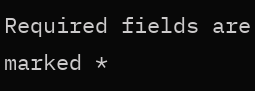Required fields are marked *